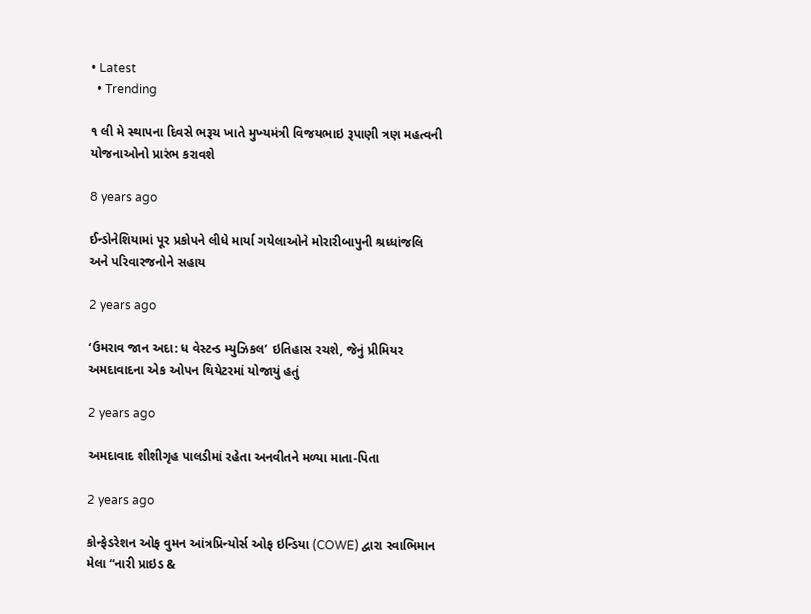• Latest
  • Trending

૧ લી મે સ્થાપના દિવસે ભરૂચ ખાતે મુખ્‍યમંત્રી વિજયભાઇ રૂપાણી ત્રણ મહત્વની યોજનાઓનો પ્રારંભ કરાવશે

8 years ago

ઈન્ડોનેશિયામાં પૂર પ્રકોપને લીધે માર્યા ગયેલાઓને મોરારીબાપુની શ્રધ્ધાંજલિ અને પરિવારજનોને સહાય

2 years ago

‘ઉમરાવ જાન અદા: ધ વેસ્ટન્ડ મ્યુઝિકલ’ ઇતિહાસ રચશે, જેનું પ્રીમિયર અમદાવાદના એક ઓપન થિયેટરમાં યોજાયું હતું

2 years ago

અમદાવાદ શીશીગૃહ પાલડીમાં રહેતા અનવીતને મળ્યા માતા-પિતા

2 years ago

કોન્ફેડરેશન ઓફ વુમન આંત્રપ્રિન્યોર્સ ઓફ ઇન્ડિયા (COWE) દ્વારા સ્વાભિમાન મેલા “નારી પ્રાઇડ &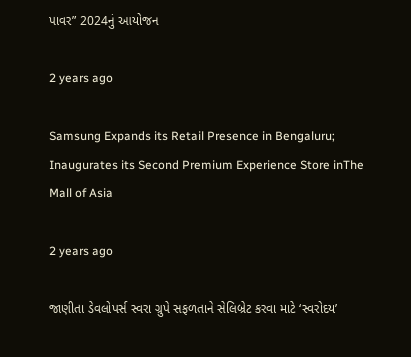પાવર” 2024નું આયોજન

2 years ago

Samsung Expands its Retail Presence in Bengaluru; Inaugurates its Second Premium Experience Store inThe Mall of Asia

2 years ago

જાણીતા ડેવલોપર્સ સ્વરા ગ્રુપે સફળતાને સેલિબ્રેટ કરવા માટે ‘સ્વરોદય’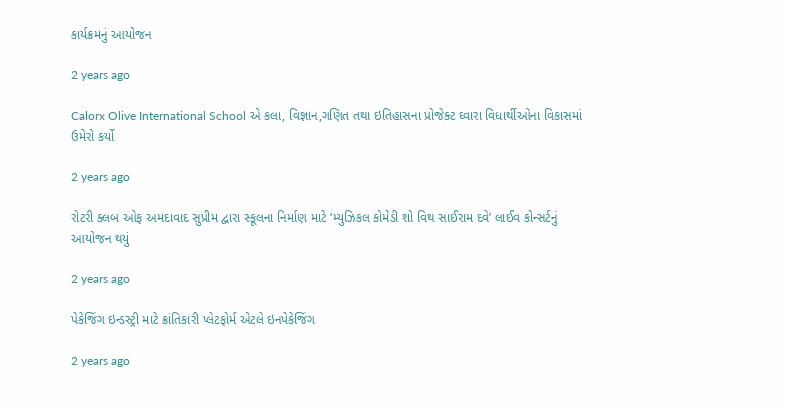કાર્યક્રમનું આયોજન

2 years ago

Calorx Olive International School એ કલા, વિજ્ઞાન,ગણિત તથા ઇતિહાસના પ્રોજેક્ટ ઘ્વારા વિધાર્થીઓના વિકાસમાં ઉમેરો કર્યો

2 years ago

રોટરી ક્લબ ઓફ અમદાવાદ સુપ્રીમ દ્વારા સ્કૂલના નિર્માણ માટે ‘મ્યુઝિકલ કોમેડી શો વિથ સાઈરામ દવે’ લાઈવ કોન્સર્ટનું આયોજન થયું

2 years ago

પેકેજિંગ ઇન્ડસ્ટ્રી માટે ક્રાંતિકારી પ્લેટફોર્મ એટલે ઇનપેકેજિંગ

2 years ago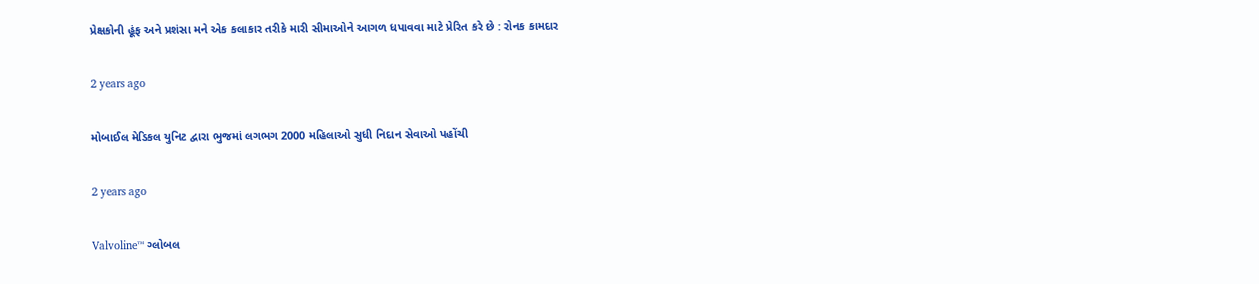પ્રેક્ષકોની હૂંફ અને પ્રશંસા મને એક કલાકાર તરીકે મારી સીમાઓને આગળ ધપાવવા માટે પ્રેરિત કરે છે : રોનક કામદાર

2 years ago

મોબાઈલ મેડિકલ યુનિટ દ્વારા ભુજમાં લગભગ 2000 મહિલાઓ સુધી નિદાન સેવાઓ પહોંચી

2 years ago

Valvoline™ ગ્લોબલ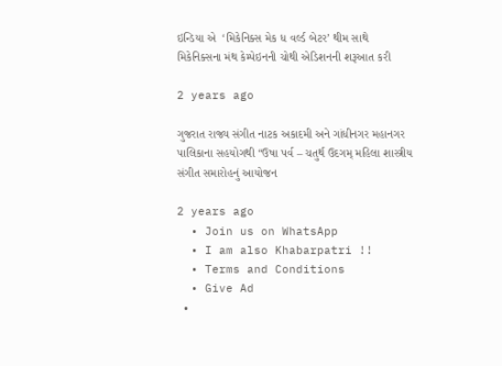ઇન્ડિયા એ  ‘મિકેનિક્સ મેક ધ વર્લ્ડ બેટર’ થીમ સાથે મિકેનિક્સના મંથ કેમ્પેઇનની ચોથી એડિશનની શરૂઆત કરી

2 years ago

ગુજરાત રાજ્ય સંગીત નાટક અકાદમી અને ગાંધીનગર મહાનગર પાલિકાના સહયોગથી “ઉષા પર્વ – ચતુર્થ ઉદગમ્ મહિલા શાસ્ત્રીય સંગીત સમારોહનું આયોજન

2 years ago
  • Join us on WhatsApp
  • I am also Khabarpatri !!
  • Terms and Conditions
  • Give Ad
  •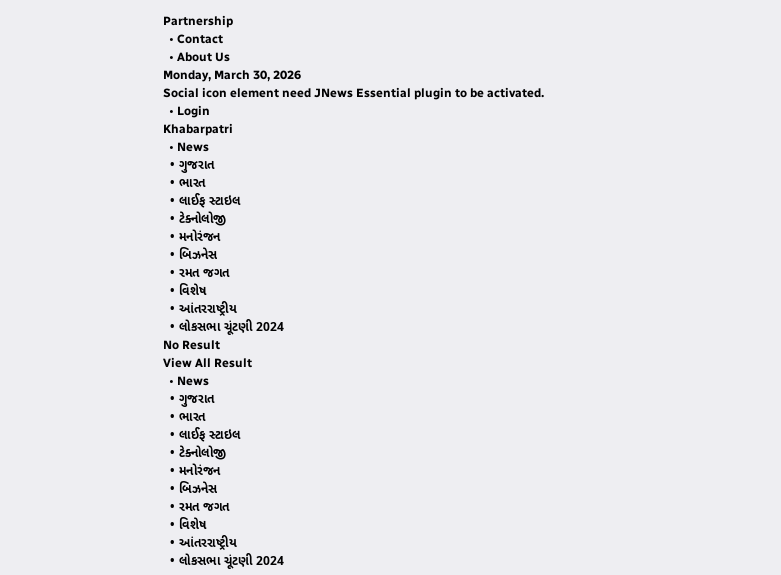Partnership
  • Contact
  • About Us
Monday, March 30, 2026
Social icon element need JNews Essential plugin to be activated.
  • Login
Khabarpatri
  • News
  • ગુજરાત
  • ભારત
  • લાઈફ સ્ટાઇલ
  • ટેક્નોલોજી
  • મનોરંજન
  • બિઝનેસ
  • રમત જગત
  • વિશેષ
  • આંતરરાષ્ટ્રીય
  • લોકસભા ચૂંટણી 2024
No Result
View All Result
  • News
  • ગુજરાત
  • ભારત
  • લાઈફ સ્ટાઇલ
  • ટેક્નોલોજી
  • મનોરંજન
  • બિઝનેસ
  • રમત જગત
  • વિશેષ
  • આંતરરાષ્ટ્રીય
  • લોકસભા ચૂંટણી 2024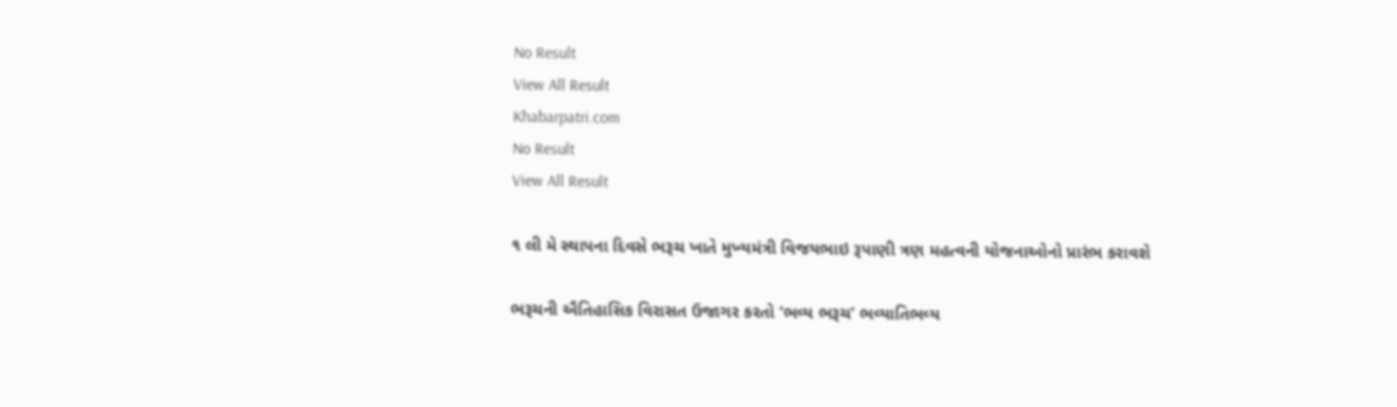No Result
View All Result
Khabarpatri.com
No Result
View All Result

૧ લી મે સ્થાપના દિવસે ભરૂચ ખાતે મુખ્‍યમંત્રી વિજયભાઇ રૂપાણી ત્રણ મહત્વની યોજનાઓનો પ્રારંભ કરાવશે

ભરૂચની ઐતિહાસિક વિરાસત ઉજાગર કરતો ‘ભવ્‍ય ભરૂચ' ભવ્‍યાતિભવ્‍ય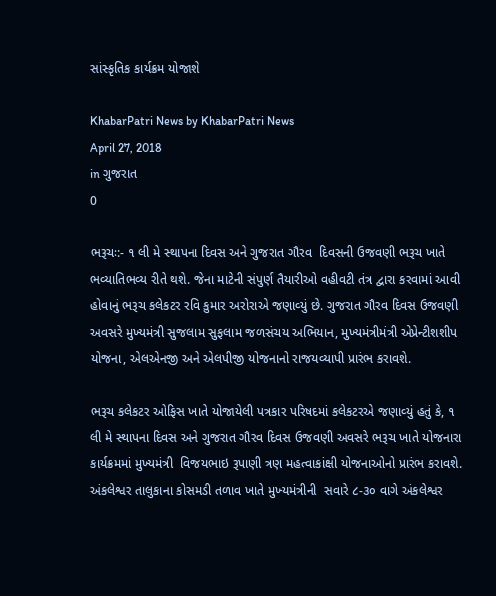સાંસ્‍કૃતિક કાર્યક્રમ યોજાશે

KhabarPatri News by KhabarPatri News
April 27, 2018
in ગુજરાત
0

ભરૂચઃ:- ૧ લી મે સ્‍થાપના દિવસ અને ગુજરાત ગૌરવ  દિવસની ઉજવણી ભરૂચ ખાતે ભવ્યાતિભવ્ય રીતે થશે. જેના માટેની સંપુર્ણ તૈયારીઓ વહીવટી તંત્ર દ્વારા કરવામાં આવી હોવાનું ભરૂચ કલેકટર રવિ કુમાર અરોરાએ જણાવ્‍યું છે. ગુજરાત ગૌરવ દિવસ ઉજવણી અવસરે મુખ્યમંત્રી સુજલામ સુફલામ જળસંચય અભિયાન, મુખ્યમંત્રીમંત્રી એપ્રેન્ટીશશીપ યોજના, એલએનજી અને એલપીજી યોજનાનો રાજયવ્યાપી પ્રારંભ કરાવશે.

ભરૂચ કલેકટર ઓફિસ ખાતે યોજાયેલી પત્રકાર પરિષદમાં કલેકટરએ જણાવ્‍યું હતું કે, ૧ લી મે સ્થાપના દિવસ અને ગુજરાત ગૌરવ દિવસ ઉજવણી અવસરે ભરૂચ ખાતે યોજનારા કાર્યક્રમમાં મુખ્યમંત્રી  વિજયભાઇ રૂપાણી ત્રણ મહત્વાકાંક્ષી યોજનાઓનો પ્રારંભ કરાવશે. અંકલેશ્વર તાલુકાના કોસમડી તળાવ ખાતે મુખ્‍યમંત્રીની  સવારે ૮-૩૦ વાગે અંકલેશ્વર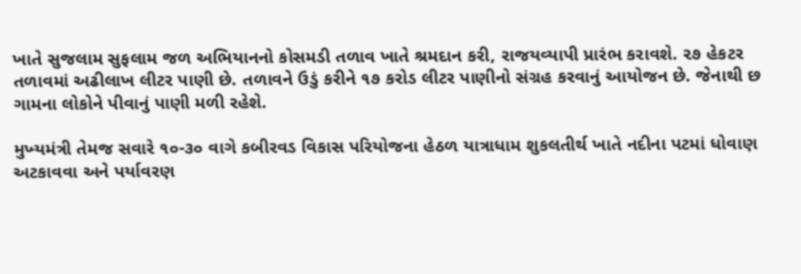ખાતે સુજલામ સુફલામ જળ અભિયાનનો કોસમડી તળાવ ખાતે શ્રમદાન કરી, રાજયવ્યાપી પ્રારંભ કરાવશે. ૨૭ હેકટર તળાવમાં અઢીલાખ લીટર પાણી છે. તળાવને ઉડું કરીને ૧૭ કરોડ લીટર પાણીનો સંગ્રહ કરવાનું આયોજન છે. જેનાથી છ ગામના લોકોને પીવાનું પાણી મળી રહેશે.

મુખ્‍યમંત્રી તેમજ સવારે ૧૦-૩૦ વાગે કબીરવડ વિકાસ પરિયોજના હેઠળ યાત્રાધામ શુકલતીર્થ ખાતે નદીના પટમાં ધોવાણ અટકાવવા અને પર્યાવરણ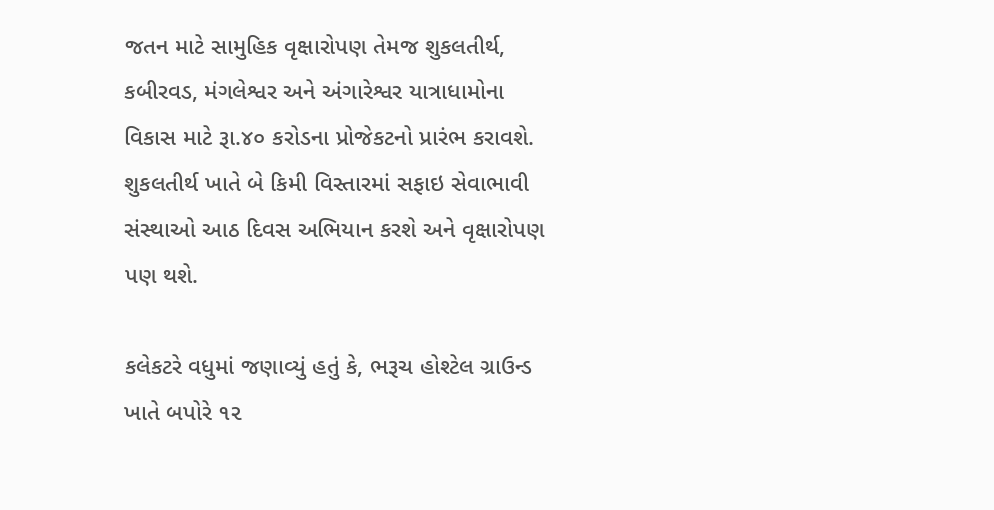જતન માટે સામુહિક વૃક્ષારોપણ તેમજ શુકલતીર્થ, કબીરવડ, મંગલેશ્વર અને અંગારેશ્વર યાત્રાધામોના વિકાસ માટે રૂા.૪૦ કરોડના પ્રોજેકટનો પ્રારંભ કરાવશે. શુકલતીર્થ ખાતે બે કિમી વિસ્‍તારમાં સફાઇ સેવાભાવી સંસ્થાઓ આઠ દિવસ અભિયાન કરશે અને વૃક્ષારોપણ પણ થશે.

કલેકટરે વધુમાં જણાવ્યું હતું કે, ભરૂચ હોશ્ટેલ ગ્રાઉન્‍ડ ખાતે બપોરે ૧૨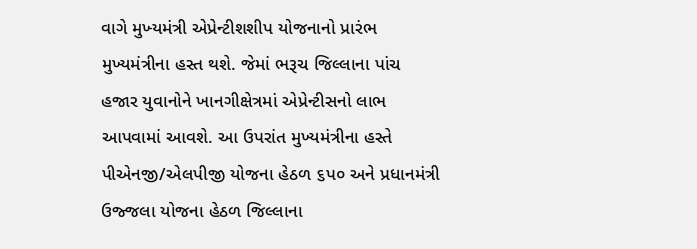વાગે મુખ્‍યમંત્રી એપ્રેન્ટીશશીપ યોજનાનો પ્રારંભ મુખ્યમંત્રીના હસ્ત થશે. જેમાં ભરૂચ જિલ્લાના પાંચ હજાર યુવાનોને ખાનગીક્ષેત્રમાં એપ્રેન્ટીસનો લાભ આપવામાં આવશે. આ ઉપરાંત મુખ્યમંત્રીના હસ્‍તે પીએનજી/એલપીજી યોજના હેઠળ ૬પ૦ અને પ્રધાનમંત્રી ઉજ્જલા યોજના હેઠળ જિલ્લાના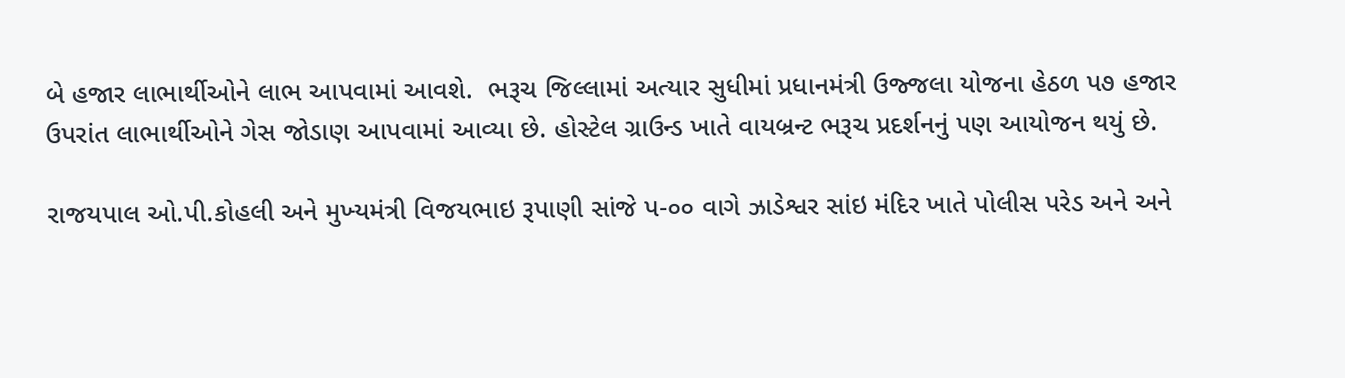બે હજાર લાભાર્થીઓને લાભ આપવામાં આવશે.  ભરૂચ જિલ્લામાં અત્યાર સુધીમાં પ્રધાનમંત્રી ઉજ્જલા યોજના હેઠળ પ૭ હજાર ઉપરાંત લાભાર્થીઓને ગેસ જોડાણ આપવામાં આવ્‍યા છે. હોસ્‍ટેલ ગ્રાઉન્ડ ખાતે વાયબ્રન્ટ ભરૂચ પ્રદર્શનનું પણ આયોજન થયું છે.

રાજયપાલ ઓ.પી.કોહલી અને મુખ્‍યમંત્રી વિજયભાઇ રૂપાણી સાંજે પ-૦૦ વાગે ઝાડેશ્વર સાંઇ મંદિર ખાતે પોલીસ પરેડ અને અને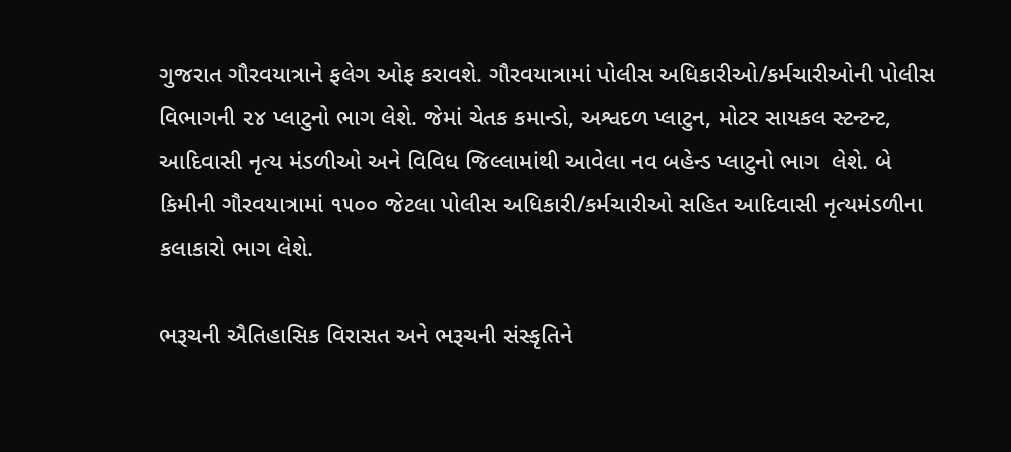ગુજરાત ગૌરવયાત્રાને ફલેગ ઓફ કરાવશે. ગૌરવયાત્રામાં પોલીસ અધિકારીઓ/કર્મચારીઓની પોલીસ વિભાગની ૨૪ પ્લાટુનો ભાગ લેશે. જેમાં ચેતક કમાન્ડો, અશ્વદળ પ્લાટુન, મોટર સાયકલ સ્ટન્ટન્‍ટ, આદિવાસી નૃત્ય મંડળીઓ અને વિવિધ જિલ્લામાંથી આવેલા નવ બહેન્ડ પ્લાટુનો ભાગ  લેશે. બે કિમીની ગૌરવયાત્રામાં ૧૫૦૦ જેટલા પોલીસ અધિકારી/કર્મચારીઓ સહિત આદિવાસી નૃત્યમંડળીના કલાકારો ભાગ લેશે.

ભરૂચની ઐતિહાસિક વિરાસત અને ભરૂચની સંસ્કૃતિને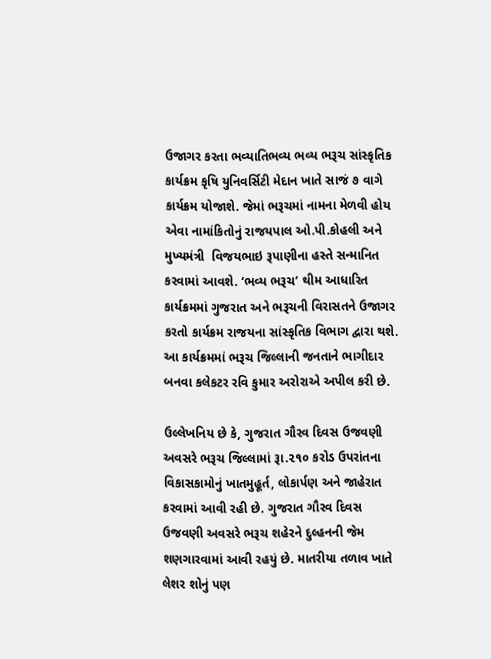ઉજાગર કરતા ભવ્યાતિભવ્ય ભવ્ય ભરૂચ સાંસ્કૃતિક કાર્યક્રમ કૃષિ યુનિવર્સિટી મેદાન ખાતે સાજં ૭ વાગે કાર્યક્રમ યોજાશે. જેમાં ભરૂચમાં નામના મેળવી હોય એવા નામાંકિતોનું રાજયપાલ ઓ.પી.કોહલી અને મુખ્યમંત્રી  વિજયભાઇ રૂપાણીના હસ્તે સન્માનિત કરવામાં આવશે. ‘ભવ્ય ભરૂચ’ થીમ આધારિત કાર્યક્રમમાં ગુજરાત અને ભરૂચની વિરાસતને ઉજાગર કરતો કાર્યક્રમ રાજયના સાંસ્કૃતિક વિભાગ દ્વારા થશે. આ કાર્યક્રમમાં ભરૂચ જિલ્લાની જનતાને ભાગીદાર બનવા કલેકટર રવિ કુમાર અરોરાએ અપીલ કરી છે.

ઉલ્લેખનિય છે કે, ગુજરાત ગૌરવ દિવસ ઉજવણી અવસરે ભરૂચ જિલ્લામાં રૂા.૨૧૦ કરોડ ઉપરાંતના વિકાસકામોનું ખાતમુહૂર્ત, લોકાર્પણ અને જાહેરાત કરવામાં આવી રહી છે. ગુજરાત ગૌરવ દિવસ ઉજવણી અવસરે ભરૂચ શહેરને દુલ્હનની જેમ શણગારવામાં આવી રહયું છે. માતરીયા તળાવ ખાતે લેશર શોનું પણ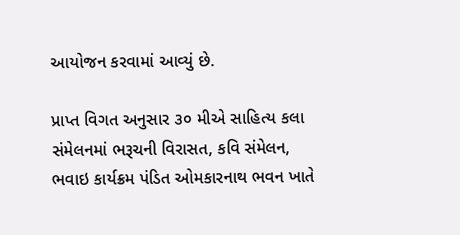આયોજન કરવામાં આવ્‍યું છે.

પ્રાપ્ત વિગત અનુસાર ૩૦ મીએ સાહિત્ય કલા સંમેલનમાં ભરૂચની વિરાસત, કવિ સંમેલન, ભવાઇ કાર્યક્રમ પંડિત ઓમકારનાથ ભવન ખાતે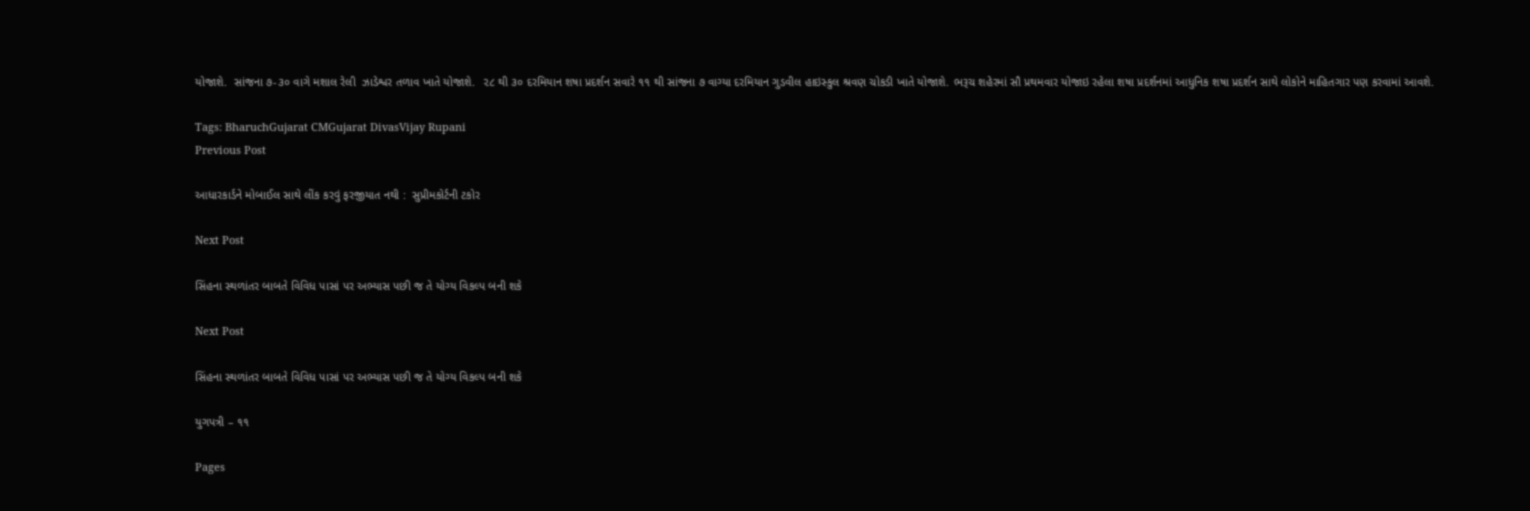યોજાશે.  સાંજના ૭-૩૦ વાગે મશાલ રેલી  ઝાડેશ્વર તળાવ ખાતે યોજાશે.  ૨૮ થી ૩૦ દરમિયાન શષા પ્રદર્શન સવારે ૧૧ થી સાંજના ૭ વાગ્‍યા દરમિયાન ગુડવીલ હાઇસ્કુલ શ્રવણ ચોકડી ખાતે યોજાશે. ભરૂચ શહેરમાં સૌ પ્રથમવાર યોજાઇ રહેલા શષા પ્રદર્શનમાં આધુનિક શષા પ્રદર્શન સાથે લોકોને માહિતગાર પણ કરવામાં આવશે.

Tags: BharuchGujarat CMGujarat DivasVijay Rupani
Previous Post

આધારકાર્ડને મોબાઈલ સાથે લીંક કરવું ફરજીયાત નથી :  સુપ્રીમકોર્ટની ટકોર

Next Post

સિંહના સ્થળાંતર બાબતે વિવિધ પાસાં પર અભ્યાસ પછી જ તે યોગ્ય વિકલ્પ બની શકે

Next Post

સિંહના સ્થળાંતર બાબતે વિવિધ પાસાં પર અભ્યાસ પછી જ તે યોગ્ય વિકલ્પ બની શકે

યુગપત્રી – ૧૧

Pages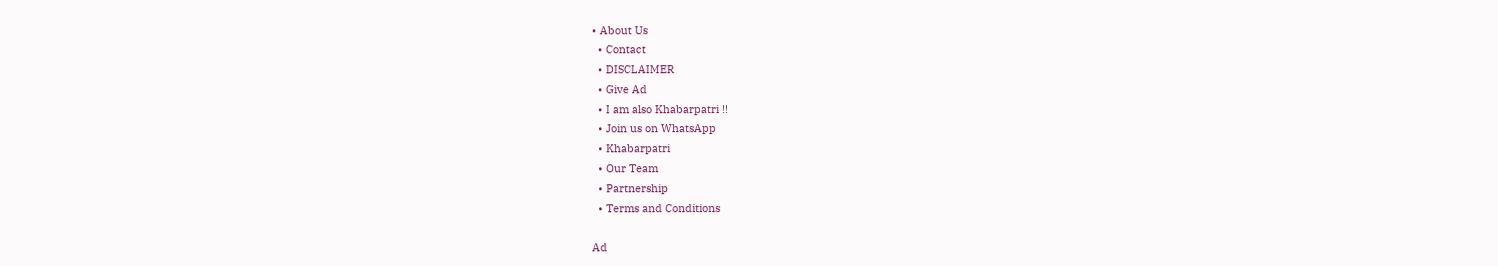• About Us
  • Contact
  • DISCLAIMER
  • Give Ad
  • I am also Khabarpatri !!
  • Join us on WhatsApp
  • Khabarpatri
  • Our Team
  • Partnership
  • Terms and Conditions

Ad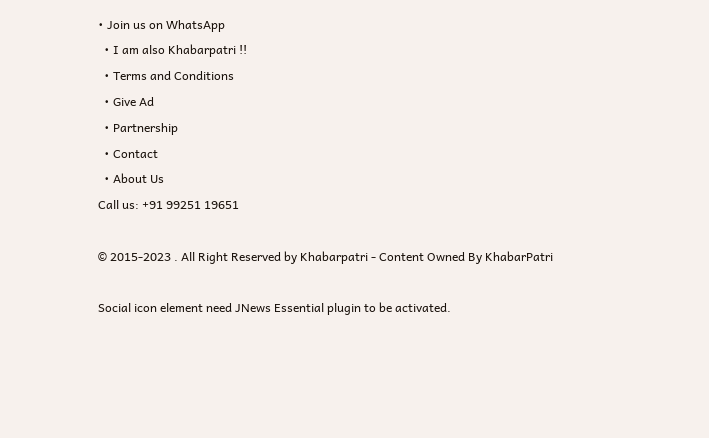• Join us on WhatsApp
  • I am also Khabarpatri !!
  • Terms and Conditions
  • Give Ad
  • Partnership
  • Contact
  • About Us
Call us: +91 99251 19651

© 2015-2023 . All Right Reserved by Khabarpatri - Content Owned By KhabarPatri

Social icon element need JNews Essential plugin to be activated.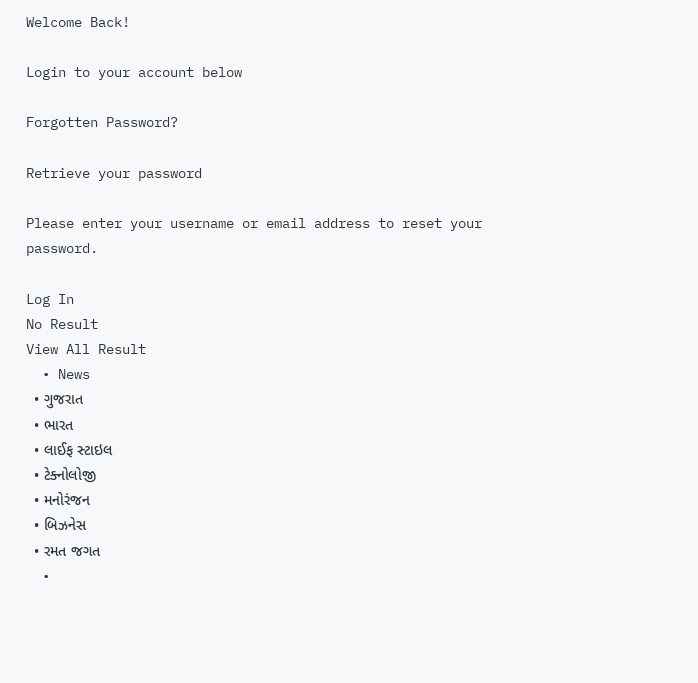Welcome Back!

Login to your account below

Forgotten Password?

Retrieve your password

Please enter your username or email address to reset your password.

Log In
No Result
View All Result
  • News
  • ગુજરાત
  • ભારત
  • લાઈફ સ્ટાઇલ
  • ટેક્નોલોજી
  • મનોરંજન
  • બિઝનેસ
  • રમત જગત
  •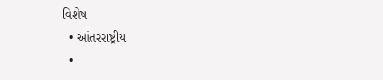વિશેષ
  • આંતરરાષ્ટ્રીય
  •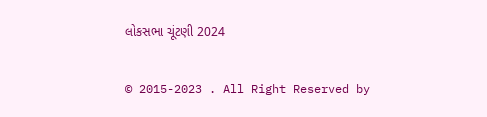લોકસભા ચૂંટણી 2024

© 2015-2023 . All Right Reserved by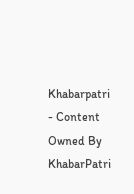Khabarpatri - Content Owned By KhabarPatri